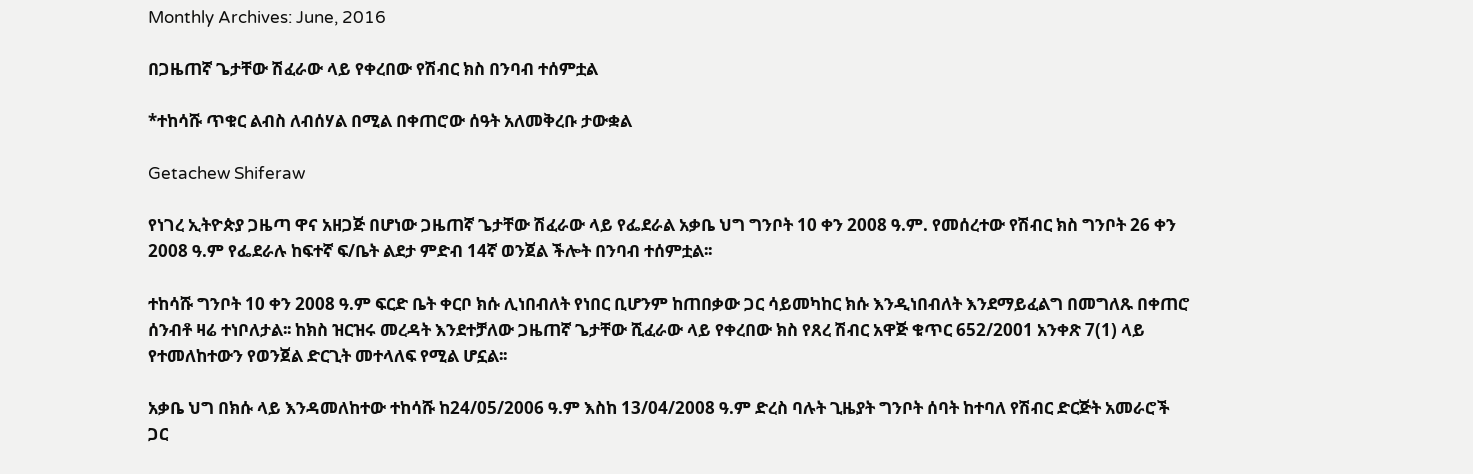Monthly Archives: June, 2016

በጋዜጠኛ ጌታቸው ሽፈራው ላይ የቀረበው የሽብር ክስ በንባብ ተሰምቷል

*ተከሳሹ ጥቁር ልብስ ለብሰሃል በሚል በቀጠሮው ሰዓት አለመቅረቡ ታውቋል

Getachew Shiferaw

የነገረ ኢትዮጵያ ጋዜጣ ዋና አዘጋጅ በሆነው ጋዜጠኛ ጌታቸው ሽፈራው ላይ የፌደራል አቃቤ ህግ ግንቦት 10 ቀን 2008 ዓ.ም. የመሰረተው የሽብር ክስ ግንቦት 26 ቀን 2008 ዓ.ም የፌደራሉ ከፍተኛ ፍ/ቤት ልደታ ምድብ 14ኛ ወንጀል ችሎት በንባብ ተሰምቷል፡፡

ተከሳሹ ግንቦት 10 ቀን 2008 ዓ.ም ፍርድ ቤት ቀርቦ ክሱ ሊነበብለት የነበር ቢሆንም ከጠበቃው ጋር ሳይመካከር ክሱ እንዲነበብለት እንደማይፈልግ በመግለጹ በቀጠሮ ሰንብቶ ዛሬ ተነቦለታል፡፡ ከክስ ዝርዝሩ መረዳት እንደተቻለው ጋዜጠኛ ጌታቸው ሺፈራው ላይ የቀረበው ክስ የጸረ ሽብር አዋጅ ቁጥር 652/2001 አንቀጽ 7(1) ላይ የተመለከተውን የወንጀል ድርጊት መተላለፍ የሚል ሆኗል፡፡

አቃቤ ህግ በክሱ ላይ እንዳመለከተው ተከሳሹ ከ24/05/2006 ዓ.ም እስከ 13/04/2008 ዓ.ም ድረስ ባሉት ጊዜያት ግንቦት ሰባት ከተባለ የሽብር ድርጅት አመራሮች ጋር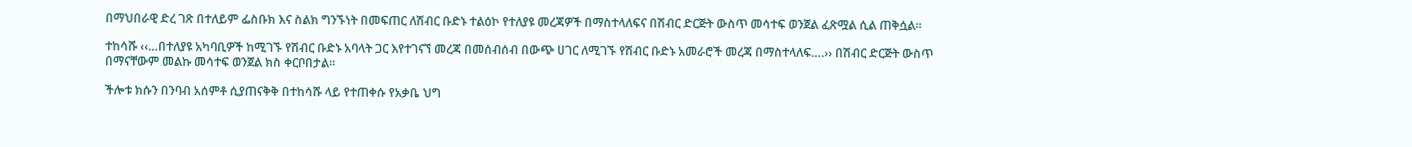በማህበራዊ ድረ ገጽ በተለይም ፌስቡክ እና ስልክ ግንኙነት በመፍጠር ለሽብር ቡድኑ ተልዕኮ የተለያዩ መረጃዎች በማስተላለፍና በሽብር ድርጅት ውስጥ መሳተፍ ወንጀል ፈጽሟል ሲል ጠቅሷል፡፡

ተከሳሹ ‹‹…በተለያዩ አካባቢዎች ከሚገኙ የሽብር ቡድኑ አባላት ጋር እየተገናኘ መረጃ በመሰብሰብ በውጭ ሀገር ለሚገኙ የሽብር ቡድኑ አመራሮች መረጃ በማስተላለፍ….›› በሽብር ድርጅት ውስጥ በማናቸውም መልኩ መሳተፍ ወንጀል ክስ ቀርቦበታል፡፡

ችሎቱ ክሱን በንባብ አሰምቶ ሲያጠናቅቅ በተከሳሹ ላይ የተጠቀሱ የአቃቤ ህግ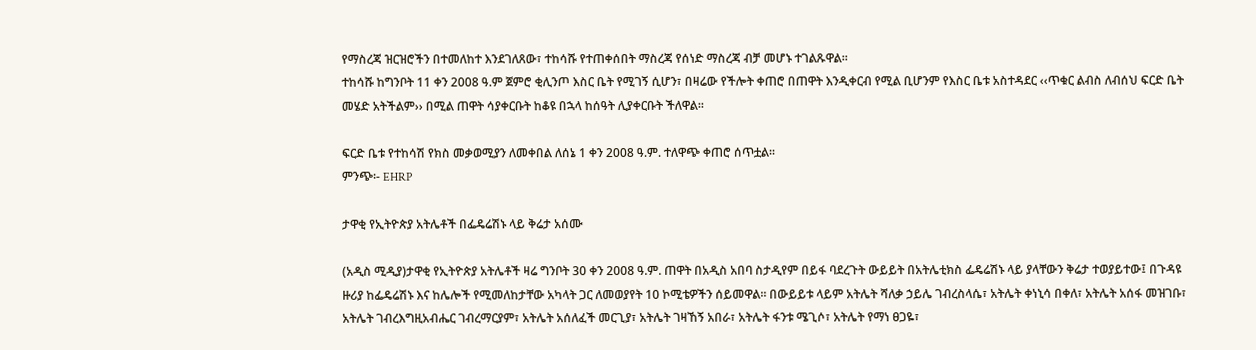የማስረጃ ዝርዝሮችን በተመለከተ እንደገለጸው፣ ተከሳሹ የተጠቀሰበት ማስረጃ የሰነድ ማስረጃ ብቻ መሆኑ ተገልጹዋል፡፡
ተከሳሹ ከግንቦት 11 ቀን 2008 ዓ.ም ጀምሮ ቂሊንጦ እስር ቤት የሚገኝ ሲሆን፣ በዛሬው የችሎት ቀጠሮ በጠዋት እንዲቀርብ የሚል ቢሆንም የእስር ቤቱ አስተዳደር ‹‹ጥቁር ልብስ ለብሰህ ፍርድ ቤት መሄድ አትችልም›› በሚል ጠዋት ሳያቀርቡት ከቆዩ በኋላ ከሰዓት ሊያቀርቡት ችለዋል፡፡

ፍርድ ቤቱ የተከሳሽ የክስ መቃወሚያን ለመቀበል ለሰኔ 1 ቀን 2008 ዓ.ም. ተለዋጭ ቀጠሮ ሰጥቷል፡፡
ምንጭ፡- EHRP

ታዋቂ የኢትዮጵያ አትሌቶች በፌዴሬሽኑ ላይ ቅሬታ አሰሙ

(አዲስ ሚዲያ)ታዋቂ የኢትዮጵያ አትሌቶች ዛሬ ግንቦት 30 ቀን 2008 ዓ.ም. ጠዋት በአዲስ አበባ ስታዲየም በይፋ ባደረጉት ውይይት በአትሌቲክስ ፌዴሬሽኑ ላይ ያላቸውን ቅሬታ ተወያይተው፤ በጉዳዩ ዙሪያ ከፌዴሬሽኑ እና ከሌሎች የሚመለከታቸው አካላት ጋር ለመወያየት 10 ኮሚቴዎችን ሰይመዋል፡፡ በውይይቱ ላይም አትሌት ሻለቃ ኃይሌ ገብረስላሴ፣ አትሌት ቀነኒሳ በቀለ፣ አትሌት አሰፋ መዝገቡ፣ አትሌት ገብረእግዚአብሔር ገብረማርያም፣ አትሌት አሰለፈች መርጊያ፣ አትሌት ገዛኸኝ አበራ፣ አትሌት ፋንቱ ሜጊሶ፣ አትሌት የማነ ፀጋዬ፣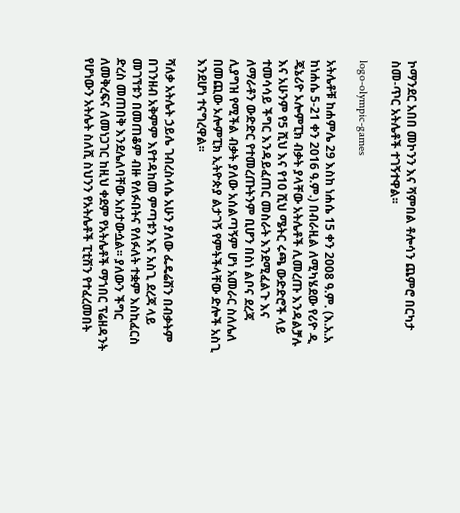ኮማንደር አበበ መኮንን እና ሻምበል ቶሎሳን ጨምሮ በርካታ ስመ-ጥር አትሌቶች ተገኝተዋል፡፡

logo-olympic-games

አትሌቶቹ ከሐምሌ 29 እስከ ነሐሴ 15 ቀን 2008 ዓ.ም. (እ.አ.አ ከነሐሴ 5-21 ቀን 2016 ዓ.ም.) በብራዚል ለሚካሄደው የሪዮ ዲ ጄኔሪዮ ኦሎምፒክ ብቃት ያላቸው አትሌቶች ሊመረጡ እንዳልቻሉ እና አሁንም የ5 ሺህ እና የ10 ሺህ ሜትር ሩጫ ውድድሮች ላይ ተመሳሳይ ችግር እንዳይፈጠር መስራት እንደሚፈልጉ እና ለማራቶን ውድድር የተመረጡትንም ቢሆን በስነ ልቦና ደረጃ ሊያግዝ የሚችል ብቃት ያለው አሰልጣኝም ሆነ አመራር ስለሌለ በመጪው ኦሎምፒክ ኢትዮጵያ ልታገኝ የምትችላቸው ድሎች አስጊ እንደሆነ ተናግረዋል፡፡

ሻለቃ አትሌት ኃይሌ ገብረስላሴ አሁን ያለው ፌዴሬሽን በብቃትም በገንዘብ አቅምም እየተዳከመ ምጣቱን እና አስጊ ደረጃ ላይ መገኘቱን በመጠቆም ብዙ የለፉበትና የለፉለት ተቋም እስኪፈርስ ድረስ መጠበቅ እንደሌለባቸው አስታውሷል፡፡ ያለውን ችግር ለመቅረፍና ለመነጋገር ከዚህ ቀደም የአትሌቶች ማኀበር ፕሬዘዳንት የሆነውን አትሌት ስለሺ ስህንን የአትሌቶች ፒቲሽን የተፈረመበት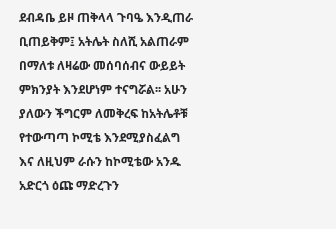ደብዳቤ ይዞ ጠቅላላ ጉባዔ እንዲጠራ ቢጠይቅም፤ አትሌት ስለሺ አልጠራም በማለቱ ለዛሬው መሰባሰብና ውይይት ምክንያት እንደሆነም ተናግሯል፡፡ አሁን ያለውን ችግርም ለመቅረፍ ከአትሌቶቹ የተውጣጣ ኮሚቴ እንደሚያስፈልግ እና ለዚህም ራሱን ከኮሚቴው አንዱ አድርጎ ዕጩ ማድረጉን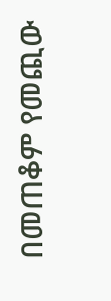በመጠቆም የመጪው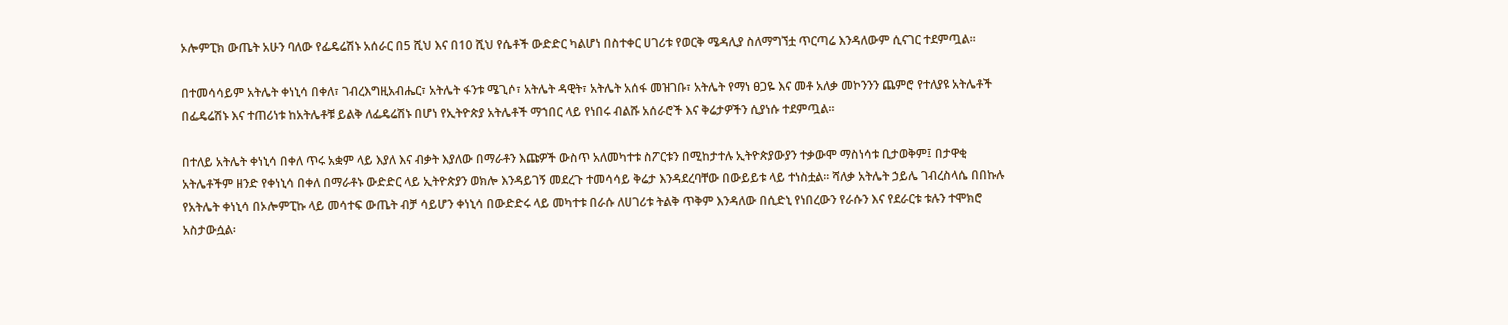ኦሎምፒክ ውጤት አሁን ባለው የፌዴሬሽኑ አሰራር በ5 ሺህ እና በ10 ሺህ የሴቶች ውድድር ካልሆነ በስተቀር ሀገሪቱ የወርቅ ሜዳሊያ ስለማግኘቷ ጥርጣሬ እንዳለውም ሲናገር ተደምጧል፡፡

በተመሳሳይም አትሌት ቀነኒሳ በቀለ፣ ገብረእግዚአብሔር፣ አትሌት ፋንቱ ሜጊሶ፣ አትሌት ዳዊት፣ አትሌት አሰፋ መዝገቡ፣ አትሌት የማነ ፀጋዬ እና መቶ አለቃ መኮንንን ጨምሮ የተለያዩ አትሌቶች በፌዴሬሽኑ እና ተጠሪነቱ ከአትሌቶቹ ይልቅ ለፌዴሬሽኑ በሆነ የኢትዮጵያ አትሌቶች ማኀበር ላይ የነበሩ ብልሹ አሰራሮች እና ቅሬታዎችን ሲያነሱ ተደምጧል፡፡

በተለይ አትሌት ቀነኒሳ በቀለ ጥሩ አቋም ላይ እያለ እና ብቃት እያለው በማራቶን እጩዎች ውስጥ አለመካተቱ ስፖርቱን በሚከታተሉ ኢትዮጵያውያን ተቃውሞ ማስነሳቱ ቢታወቅም፤ በታዋቂ አትሌቶችም ዘንድ የቀነኒሳ በቀለ በማራቶኑ ውድድር ላይ ኢትዮጵያን ወክሎ እንዳይገኝ መደረጉ ተመሳሳይ ቅሬታ እንዳደረባቸው በውይይቱ ላይ ተነስቷል፡፡ ሻለቃ አትሌት ኃይሌ ገብረስላሴ በበኩሉ የአትሌት ቀነኒሳ በኦሎምፒኩ ላይ መሳተፍ ውጤት ብቻ ሳይሆን ቀነኒሳ በውድድሩ ላይ መካተቱ በራሱ ለሀገሪቱ ትልቅ ጥቅም እንዳለው በሲድኒ የነበረውን የራሱን እና የደራርቱ ቱሉን ተሞክሮ አስታውሷል፡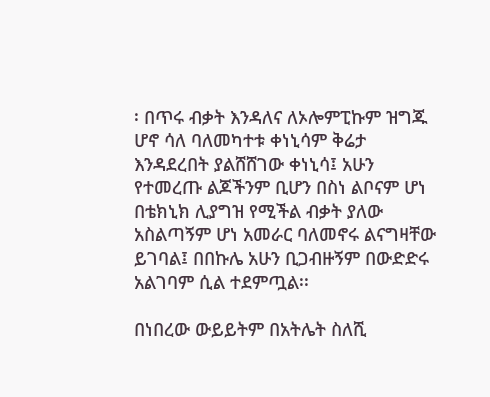፡ በጥሩ ብቃት እንዳለና ለኦሎምፒኩም ዝግጁ ሆኖ ሳለ ባለመካተቱ ቀነኒሳም ቅሬታ እንዳደረበት ያልሸሸገው ቀነኒሳ፤ አሁን የተመረጡ ልጆችንም ቢሆን በስነ ልቦናም ሆነ በቴክኒክ ሊያግዝ የሚችል ብቃት ያለው አስልጣኝም ሆነ አመራር ባለመኖሩ ልናግዛቸው ይገባል፤ በበኩሌ አሁን ቢጋብዙኝም በውድድሩ አልገባም ሲል ተደምጧል፡፡

በነበረው ውይይትም በአትሌት ስለሺ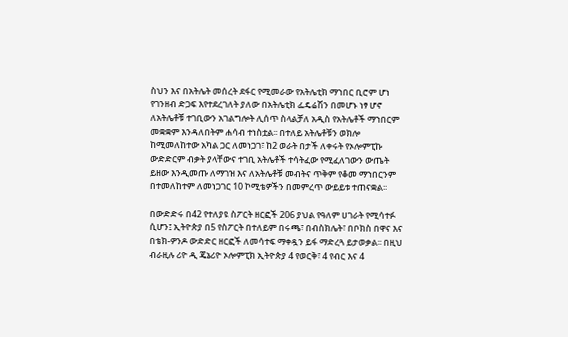ስህን እና በአትሌት መሰረት ደፋር የሚመራው የአትሌቲክ ማኀበር ቢሮም ሆነ የገንዘብ ድጋፍ እየተደረገለት ያለው በአትሌቲክ ፌዴሬሽን በመሆኑ ነፃ ሆኖ ለአትሌቶቹ ተገቢውን አገልግሎት ሊሰጥ ስላልቻለ አዲስ የአትሌቶች ማኀበርም መቋቋም እንዳለበትም ሐሳብ ተነስቷል፡፡ በተለይ አትሌቶቹን ወክሎ ከሚመለከተው አካል ጋር ለመነጋገ፣ ከ2 ወራት በታች ለቀሩት የኦሎምፒኩ ውድድርም ብቃት ያላቸውና ተገቢ አትሌቶች ተሳትፈው የሚፈለገውን ውጤት ይዘው እንዲመጡ ለማገዝ እና ለአትሌቶቹ መብትና ጥቅም የቆመ ማኀበርንም በተመለከተም ለመነጋገር 10 ኮሚቴዎችን በመምረጥ ውይይቱ ተጠናቋል፡፡

በውድድሩ በ42 የተለያዩ ስፖርት ዘርፎች 206 ያህል የዓለም ሀገራት የሚሳተፉ ሲሆን፤ ኢትዮጵያ በ5 የስፖርት በተለይም በሩጫ፣ በብስክሌት፣ በቦክስ በዋና እና በቴክ-ዎንዶ ውድድር ዘርፎች ለመሳተፍ ማቀዷን ይፋ ማድረጓ ይታወቃል፡፡ በዚህ ብራዚሉ ሪዮ ዲ ጄኔሪዮ ኦሎምፒክ ኢትዮጵያ 4 የወርቅ፣ 4 የብር እና 4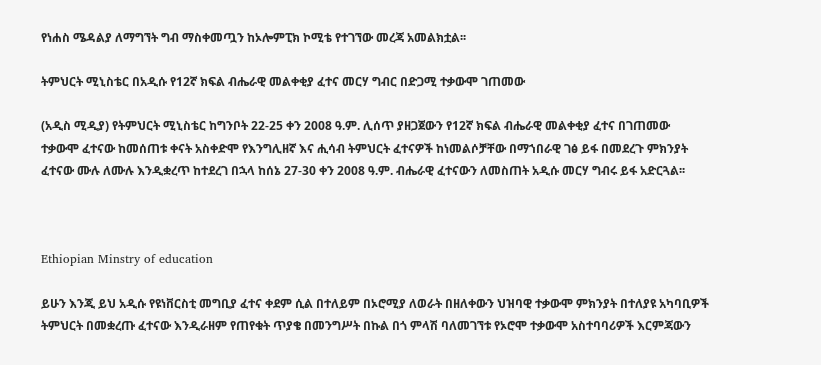የነሐስ ሜዳልያ ለማግኘት ግብ ማስቀመጧን ከኦሎምፒክ ኮሚቴ የተገኘው መረጃ አመልክቷል፡፡

ትምህርት ሚኒስቴር በአዲሱ የ12ኛ ክፍል ብሔራዊ መልቀቂያ ፈተና መርሃ ግብር በድጋሚ ተቃውሞ ገጠመው

(አዲስ ሚዲያ) የትምህርት ሚኒስቴር ከግንቦት 22-25 ቀን 2008 ዓ.ም. ሊሰጥ ያዘጋጀውን የ12ኛ ክፍል ብሔራዊ መልቀቂያ ፈተና በገጠመው ተቃውሞ ፈተናው ከመሰጠቱ ቀናት አስቀድሞ የእንግሊዘኛ እና ሒሳብ ትምህርት ፈተናዎች ከነመልሶቻቸው በማኀበራዊ ገፅ ይፋ በመደረጉ ምክንያት ፈተናው ሙሉ ለሙሉ እንዲቋረጥ ከተደረገ በኋላ ከሰኔ 27-30 ቀን 2008 ዓ.ም. ብሔራዊ ፈተናውን ለመስጠት አዲሱ መርሃ ግብሩ ይፋ አድርጓል፡፡



Ethiopian Minstry of education

ይሁን እንጂ ይህ አዲሱ የዩነቨርስቲ መግቢያ ፈተና ቀደም ሲል በተለይም በኦሮሚያ ለወራት በዘለቀውን ህዝባዊ ተቃውሞ ምክንያት በተለያዩ አካባቢዎች ትምህርት በመቋረጡ ፈተናው እንዲራዘም የጠየቁት ጥያቄ በመንግሥት በኩል በጎ ምላሽ ባለመገኘቱ የኦሮሞ ተቃውሞ አስተባባሪዎች እርምጃውን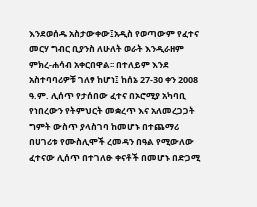እንደወሰዱ አስታውቀው፤አዲስ የወጣውም የፈተና መርሃ ግብር ቢያንስ ለሁለት ወራት እንዲራዘም ምክረ-ሐሳብ አቀርበዋል፡፡ በተለይም እንደ አስተባባሪዎቹ ገለፃ ከሆነ፤ ከሰኔ 27-30 ቀን 2008 ዓ.ም. ሊሰጥ የታሰበው ፈተና በኦሮሚያ አካባቢ የነበረውን የትምህርት መቋረጥ እና አለመረጋጋት ግምት ውስጥ ያላስገባ ከመሆኑ በተጨማሪ በሀገሪቱ የሙስሊሞች ረመዳን በዓል የሚውለው ፈተናው ሊሰጥ በተገለፁ ቀናቶች በመሆኑ በድጋሚ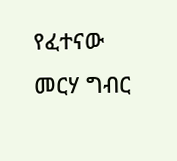የፈተናው መርሃ ግብር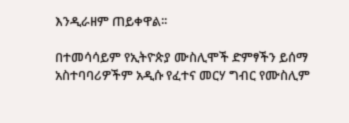እንዲራዘም ጠይቀዋል፡፡

በተመሳሳይም የኢትዮጵያ ሙስሊሞች ድምፃችን ይሰማ አስተባባሪዎችም አዲሱ የፈተና መርሃ ግብር የሙስሊም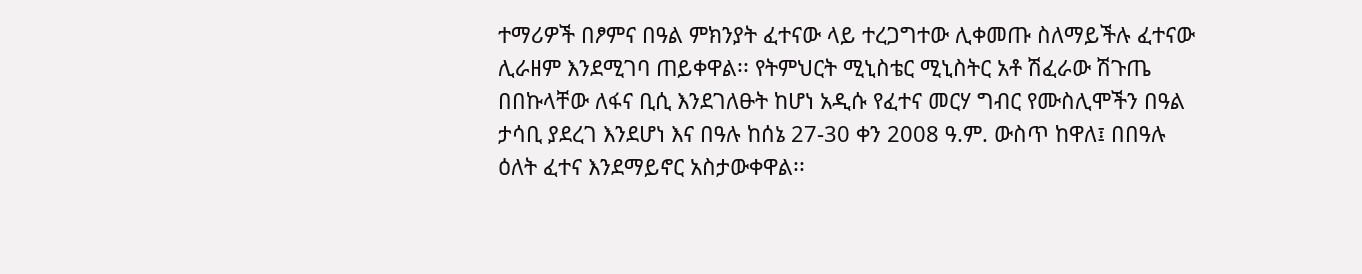ተማሪዎች በፆምና በዓል ምክንያት ፈተናው ላይ ተረጋግተው ሊቀመጡ ስለማይችሉ ፈተናው ሊራዘም እንደሚገባ ጠይቀዋል፡፡ የትምህርት ሚኒስቴር ሚኒስትር አቶ ሽፈራው ሽጉጤ በበኩላቸው ለፋና ቢሲ እንደገለፁት ከሆነ አዲሱ የፈተና መርሃ ግብር የሙስሊሞችን በዓል ታሳቢ ያደረገ እንደሆነ እና በዓሉ ከሰኔ 27-30 ቀን 2008 ዓ.ም. ውስጥ ከዋለ፤ በበዓሉ ዕለት ፈተና እንደማይኖር አስታውቀዋል፡፡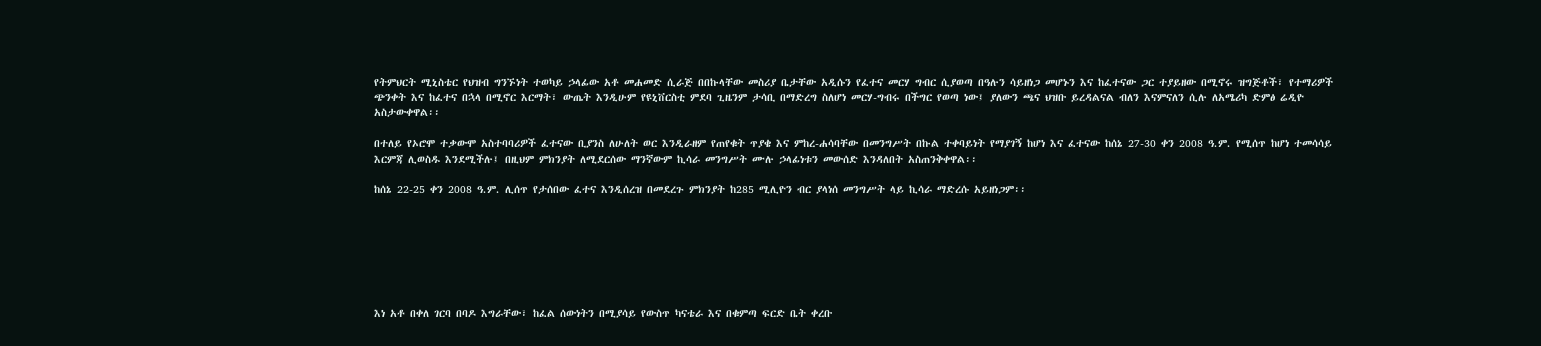የትምህርት ሚኒስቴር የህዝብ ግንኙነት ተወካይ ኃላፊው አቶ መሐመድ ሲራጅ በበኩላቸው መስሪያ ቤታቸው አዲሱን የፈተና መርሃ ግብር ሲያወጣ በዓሉን ሳይዘነጋ መሆኑን እና ከፈተናው ጋር ተያይዘው በሚኖሩ ዝግጅቶች፣ የተማሪዎች ጭንቀት እና ከፈተና በኋላ በሚኖር እርማት፣ ውጤት እንዲሁም የዩኒቨርስቲ ምደባ ጊዜንም ታሳቢ በማድረግ ስለሆነ መርሃ-ግብሩ በችግር የወጣ ነው፤ ያለውን ጫና ህዝቡ ይረዳልናል ብለን እናምናለን ሲሉ ለአሜሪካ ድምፅ ሬዲዮ አስታውቀዋል፡፡

በተለይ የኦሮሞ ተቃውሞ አስተባባሪዎች ፈተናው ቢያንስ ለሁለት ወር እንዲራዘም የጠየቁት ጥያቄ እና ምከረ-ሐሳባቸው በመንግሥት በኩል ተቀባይነት የማያገኝ ከሆነ እና ፈተናው ከሰኔ 27-30 ቀን 2008 ዓ.ም. የሚሰጥ ከሆነ ተመሳሳይ እርምጃ ሊወስዱ እንደሚችሉ፤ በዚህም ምክንያት ለሚደርሰው ማንኛውም ኪሳራ መንግሥት ሙሉ ኃላፊነቱን መውሰድ እንዳለበት አስጠንቅቀዋል፡፡

ከሰኔ 22-25 ቀን 2008 ዓ.ም. ሊሰጥ የታሰበው ፈተና እንዲሰረዝ በመደረጉ ምክንያት ከ285 ሚሊዮን ብር ያላነሰ መንግሥት ላይ ኪሳራ ማድረሱ አይዘነጋም፡፡







እነ አቶ በቀለ ገርባ በባዶ እግራቸው፣ ከፈል ሰውነትን በሚያሳይ የውስጥ ካናቴራ እና በቁምጣ ፍርድ ቤት ቀረቡ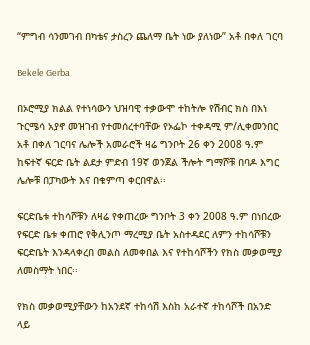“ምግብ ሳንመገብ በካቴና ታስረን ጨለማ ቤት ነው ያለነው” አቶ በቀለ ገርባ

Bekele Gerba

በኦሮሚያ ክልል የተነሳውን ህዝባዊ ተቃውሞ ተከትሎ የሽብር ክስ በእነ ጉርሜሳ አያኖ መዝገብ የተመሰረተባቸው የኦፌኮ ተቀዳሚ ም/ሊቀመንበር አቶ በቀለ ገርባና ሌሎች አመራሮች ዛሬ ግንቦት 26 ቀን 2008 ዓ.ም ከፍተኛ ፍርድ ቤት ልደታ ምድብ 19ኛ ወንጀል ችሎት ግማሾቹ በባዶ እግር ሌሎቹ በፓካውት እና በቁምጣ ቀርበዋል፡፡

ፍርድቤቱ ተከሳሾቹን ለዛሬ የቀጠረው ግንቦት 3 ቀን 2008 ዓ.ም በነበረው የፍርድ ቤቱ ቀጠሮ የቅሊንጦ ማረሚያ ቤት አስተዳደር ለምን ተከሳሾቹን ፍርድቤት እንዳላቀረበ መልስ ለመቀበል እና የተከሳሾችን የክስ መቃወሚያ ለመስማት ነበር፡፡

የክስ መቃወሚያቸውን ከአንደኛ ተከሳሽ እስከ አራተኛ ተከሳሾች በአንድ ላይ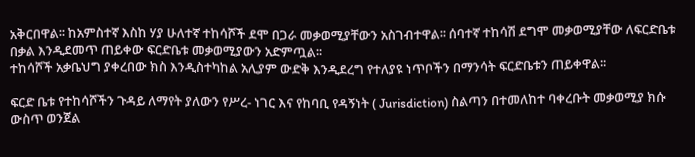አቅርበዋል፡፡ ከአምስተኛ እስከ ሃያ ሁለተኛ ተከሳሾች ደሞ በጋራ መቃወሚያቸውን አስገብተዋል፡፡ ሰባተኛ ተከሳሽ ደግሞ መቃወሚያቸው ለፍርድቤቱ በቃል እንዲደመጥ ጠይቀው ፍርድቤቱ መቃወሚያውን አድምጧል፡፡
ተከሳሾች አቃቤህግ ያቀረበው ክስ እንዲስተካከል አሊያም ውድቅ እንዲደረግ የተለያዩ ነጥቦችን በማንሳት ፍርድቤቱን ጠይቀዋል፡፡

ፍርድ ቤቱ የተከሳሾችን ጉዳይ ለማየት ያለውን የሥረ- ነገር እና የከባቢ የዳኝነት ( Jurisdiction) ስልጣን በተመለከተ ባቀረቡት መቃወሚያ ክሱ ውስጥ ወንጀል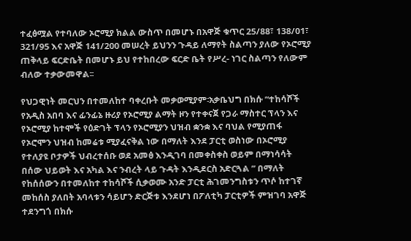ተፈፅሟል የተባለው ኦሮሚያ ክልል ውስጥ በመሆኑ በአዋጅ ቁጥር 25/88፣ 138/01፣ 321/95 እና አዋጅ 141/200 መሠረት ይህንን ጉዳይ ለማየት ስልጣን ያለው የኦሮሚያ ጠቅላይ ፍርድቤት በመሆኑ ይህ የተከበረው ፍርድ ቤት የሥረ- ነገር ስልጣን የለውም ብለው ተቃውመዋል፡፡

የህጋዊነት መርህን በተመለከተ ባቀረቡት መቃወሚያም፡አቃቤህግ በክሱ “ተከሳሾች የአዲስ አበባ እና ፊንፊኔ ዙሪያ የኦሮሚያ ልማት ዞን የተቀናጀ የጋራ ማስተር ፕላን እና የኦሮሚያ ከተሞች የዕድገት ፕላን የኦሮሚያን ህዝብ ቋንቋ እና ባህል የሚያጠፋ የኦሮሞን ህዝብ ከመሬቱ ሚያፈናቅል ነው በማለት እንደ ፓርቲ ወስነው በኦሮሚያ የተለያዩ ቦታዎች ህብረተሰቡ ወደ አመፅ እንዲገባ በመቀስቀስ ወይም በማነሳሳት በሰው ህይወት እና አካል እና ንብረት ላይ ጉዳት እንዲደርስ አድርጓል ” በማለት የከሰሰውን በተመለከተ ተከሳሾች ሲቃወሙ አንድ ፓርቲ ሕገመንግስቱን ጥሶ ከተገኛ መከሰስ ያለበት አባላቱን ሳይሆን ድርጅቱ እንደሆነ በፖለቲካ ፓርቲዎች ምዝገባ አዋጅ ተደንግጎ በክሱ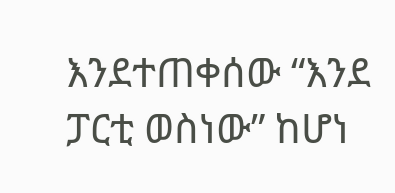እንደተጠቀሰው “እንደ ፓርቲ ወስነው” ከሆነ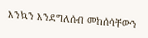እንኳን እንደግለሰብ መከሰሳቸውን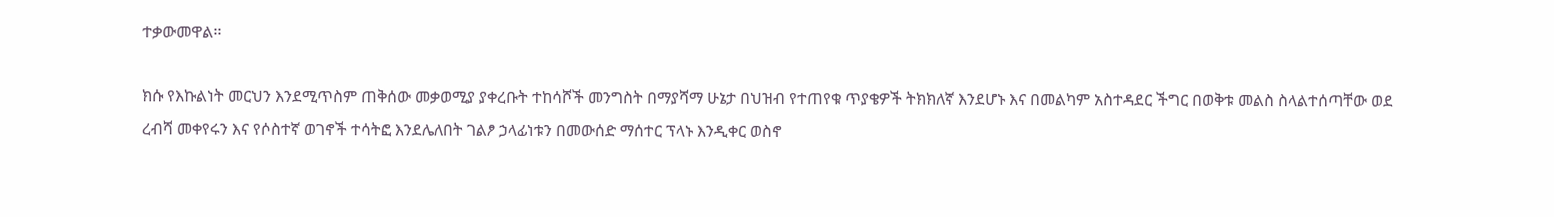ተቃውመዋል፡፡

ክሱ የእኩልነት መርህን እንደሚጥስም ጠቅሰው መቃወሚያ ያቀረቡት ተከሳሾች መንግስት በማያሻማ ሁኔታ በህዝብ የተጠየቁ ጥያቄዎች ትክክለኛ እንደሆኑ እና በመልካም አስተዳደር ችግር በወቅቱ መልስ ስላልተሰጣቸው ወደ ረብሻ መቀየሩን እና የሶስተኛ ወገኖች ተሳትፎ እንደሌለበት ገልፆ ኃላፊነቱን በመውሰድ ማሰተር ፕላኑ እንዲቀር ወስኖ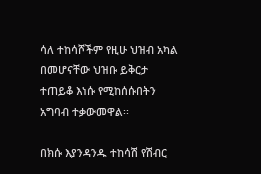ሳለ ተከሳሾችም የዚሁ ህዝብ አካል በመሆናቸው ህዝቡ ይቅርታ ተጠይቆ እነሱ የሚከሰሱበትን አግባብ ተቃውመዋል፡፡

በክሱ እያንዳንዱ ተከሳሽ የሽብር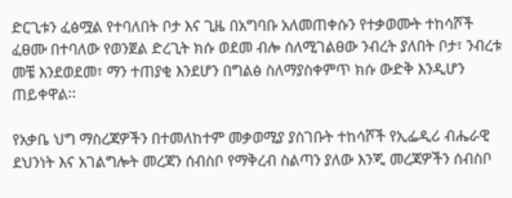ድርጊቱን ፈፅሟል የተባለበት ቦታ እና ጊዜ በአግባቡ አለመጠቀሱን የተቃወሙት ተከሳሾች ፈፀሙ በተባለው የወንጀል ድረጊት ክሱ ወደመ ብሎ ሰለሚገልፀው ንብረት ያለበት ቦታ፣ ንብረቱ መቼ እንደወደመ፣ ማን ተጠያቂ እንደሆን በግልፅ ስለማያስቀምጥ ክሱ ውድቅ እንዲሆን ጠይቀዋል፡፡

የአቃቤ ህግ ማስረጃዎችን በተመለከተም መቃወሚያ ያስገቡት ተከሳሾች የኢፌዲሪ ብሔራዊ ደህንነት እና አገልግሎት መረጃን ሰብስቦ የማቅረብ ስልጣን ያለው እንጂ መረጃዎችን ሰብስቦ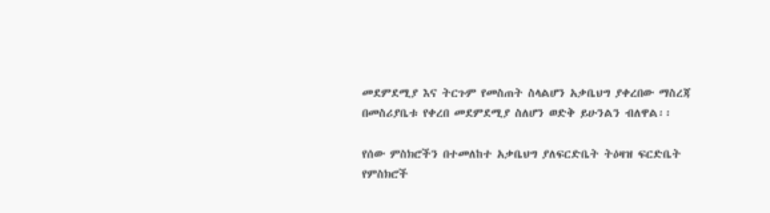መደምደሚያ እና ትርጉም የመስጠት ስላልሆን አቃቤህግ ያቀረበው ማስረጃ በመስሪያቤቱ የቀረበ መደምደሚያ ስለሆን ወድቅ ይሁንልን ብለዋል፡፡

የሰው ምስክሮችን በተመለከተ አቃቤህግ ያለፍርድቤት ትዕዛዝ ፍርድቤት የምስክሮች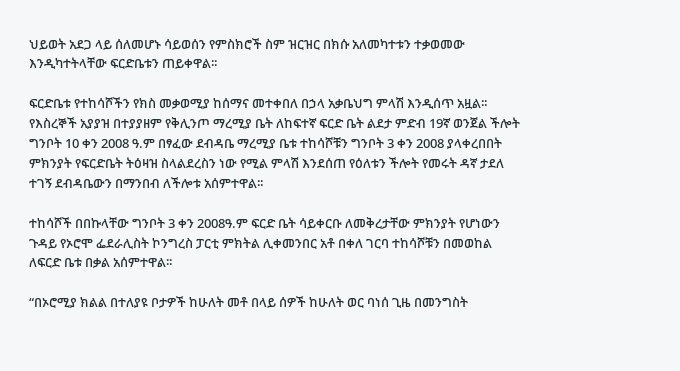ህይወት አደጋ ላይ ሰለመሆኑ ሳይወሰን የምስክሮች ስም ዝርዝር በክሱ አለመካተቱን ተቃወመው እንዲካተትላቸው ፍርድቤቱን ጠይቀዋል፡፡

ፍርድቤቱ የተከሳሾችን የክስ መቃወሚያ ከሰማና መተቀበለ በኃላ አቃቤህግ ምላሽ እንዲሰጥ አዟል፡፡
የእስረኞች አያያዝ በተያያዘም የቅሊንጦ ማረሚያ ቤት ለከፍተኛ ፍርድ ቤት ልደታ ምድብ 19ኛ ወንጀል ችሎት ግንቦት 10 ቀን 2008 ዓ.ም በፃፈው ደብዳቤ ማረሚያ ቤቱ ተከሳሾቹን ግንቦት 3 ቀን 2008 ያላቀረበበት ምክንያት የፍርድቤት ትዕዛዝ ስላልደረስን ነው የሚል ምላሽ እንደሰጠ የዕለቱን ችሎት የመሩት ዳኛ ታደለ ተገኝ ደብዳቤውን በማንበብ ለችሎቱ አሰምተዋል፡፡

ተከሳሾች በበኩላቸው ግንቦት 3 ቀን 2008ዓ.ም ፍርድ ቤት ሳይቀርቡ ለመቅረታቸው ምክንያት የሆነውን ጉዳይ የኦሮሞ ፌደራሊስት ኮንግረስ ፓርቲ ምክትል ሊቀመንበር አቶ በቀለ ገርባ ተከሳሾቹን በመወከል ለፍርድ ቤቱ በቃል አሰምተዋል፡፡

“በኦሮሚያ ክልል በተለያዩ ቦታዎች ከሁለት መቶ በላይ ሰዎች ከሁለት ወር ባነሰ ጊዜ በመንግስት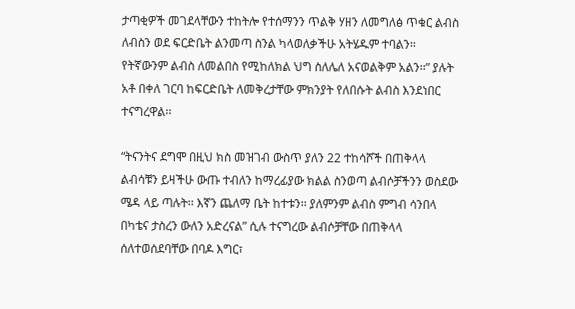ታጣቂዎች መገደላቸውን ተከትሎ የተሰማንን ጥልቅ ሃዘን ለመግለፅ ጥቁር ልብስ ለብስን ወደ ፍርድቤት ልንመጣ ስንል ካላወለቃችሁ አትሄዱም ተባልን፡፡ የትኛውንም ልብስ ለመልበስ የሚከለክል ህግ ስለሌለ አናወልቅም አልን፡፡” ያሉት አቶ በቀለ ገርባ ከፍርድቤት ለመቅረታቸው ምክንያት የለበሱት ልብስ እንደነበር ተናግረዋል፡፡

“ትናንትና ደግሞ በዚህ ክስ መዝገብ ውስጥ ያለን 22 ተከሳሾች በጠቅላላ ልብሳቹን ይዛችሁ ውጡ ተብለን ከማረፊያው ክልል ስንወጣ ልብሶቻችንን ወስደው ሜዳ ላይ ጣሉት፡፡ እኛን ጨለማ ቤት ከተቱን፡፡ ያለምንም ልብስ ምግብ ሳንበላ በካቴና ታስረን ውለን አድረናል” ሲሉ ተናግረው ልብሶቻቸው በጠቅላላ ሰለተወሰደባቸው በባዶ እግር፣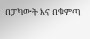በፓካውት እና በቁምጣ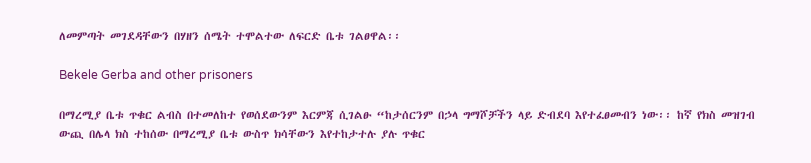ለመምጣት መገደዳቸውን በሃዘን ሰሜት ተሞልተው ለፍርድ ቤቱ ገልፀዋል፡፡

Bekele Gerba and other prisoners

በማረሚያ ቤቱ ጥቁር ልብስ በተመለከተ የወሰደውንም እርምጃ ሲገልፁ “ከታሰርንም በኃላ ግማሾቻችን ላይ ድብደባ እየተፈፀመብን ነው፡፡ ከኛ የክስ መዝገብ ውጪ በሌላ ክስ ተከሰው በማረሚያ ቤቱ ውስጥ ክሳቸውን እየተከታተሉ ያሉ ጥቁር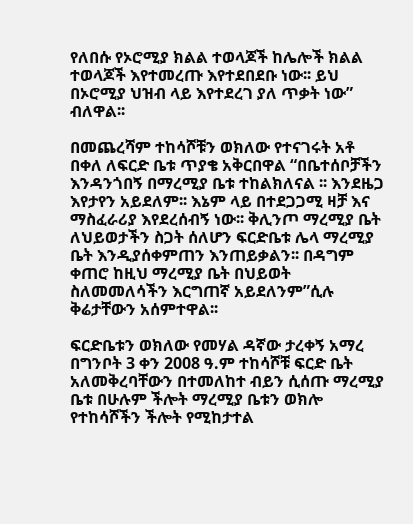የለበሱ የኦሮሚያ ክልል ተወላጆች ከሌሎች ክልል ተወላጆች እየተመረጡ እየተደበደቡ ነው፡፡ ይህ በኦሮሚያ ህዝብ ላይ እየተደረገ ያለ ጥቃት ነው” ብለዋል፡፡

በመጨረሻም ተከሳሾቹን ወክለው የተናገሩት አቶ በቀለ ለፍርድ ቤቱ ጥያቄ አቅርበዋል “በቤተሰቦቻችን እንዳንጎበኝ በማረሚያ ቤቱ ተከልክለናል ፡፡ እንደዜጋ እየታየን አይደለም፡፡ እኔም ላይ በተደጋጋሚ ዛቻ እና ማስፈራሪያ እየደረሰብኝ ነው፡፡ ቅሊንጦ ማረሚያ ቤት ለህይወታችን ስጋት ሰለሆን ፍርድቤቱ ሌላ ማረሚያ ቤት እንዲያሰቀምጠን እንጠይቃልን፡፡ በዳግም ቀጠሮ ከዚህ ማረሚያ ቤት በህይወት ስለመመለሳችን እርግጠኛ አይደለንም”ሲሉ ቅሬታቸውን አሰምተዋል፡፡

ፍርድቤቱን ወክለው የመሃል ዳኛው ታረቀኝ አማረ በግንቦት 3 ቀን 2008 ዓ.ም ተከሳሾቹ ፍርድ ቤት አለመቅረባቸውን በተመለከተ ብይን ሲሰጡ ማረሚያ ቤቱ በሁሉም ችሎት ማረሚያ ቤቱን ወክሎ የተከሳሾችን ችሎት የሚከታተል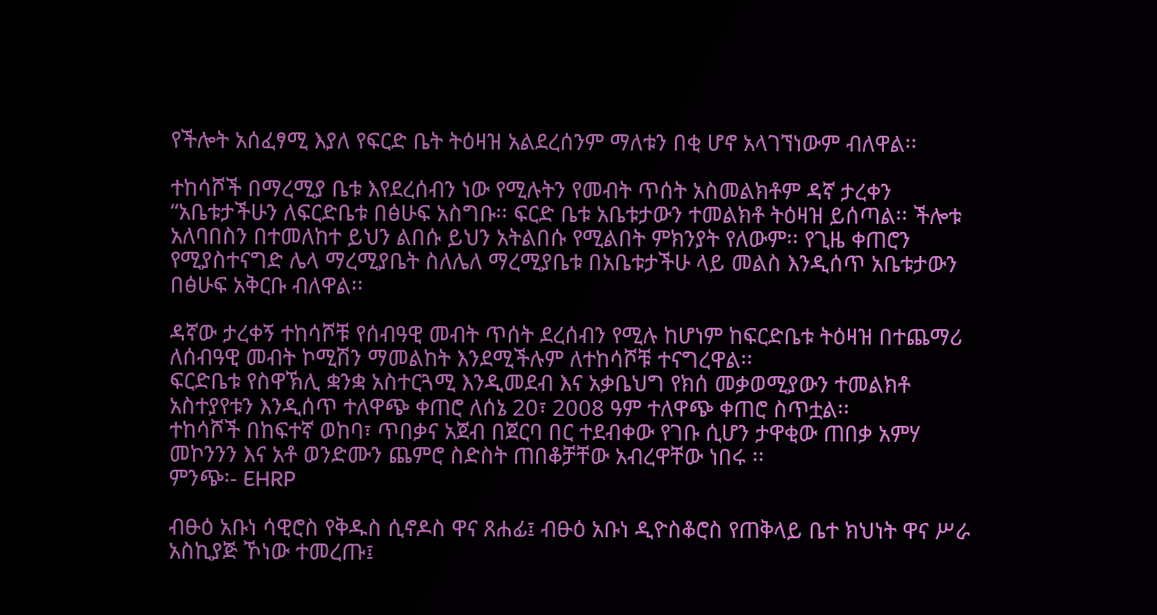የችሎት አሰፈፃሚ እያለ የፍርድ ቤት ትዕዛዝ አልደረሰንም ማለቱን በቂ ሆኖ አላገኘነውም ብለዋል፡፡

ተከሳሾች በማረሚያ ቤቱ እየደረሰብን ነው የሚሉትን የመብት ጥሰት አስመልክቶም ዳኛ ታረቀን “አቤቱታችሁን ለፍርድቤቱ በፅሁፍ አስግቡ፡፡ ፍርድ ቤቱ አቤቱታውን ተመልክቶ ትዕዛዝ ይሰጣል፡፡ ችሎቱ አለባበስን በተመለከተ ይህን ልበሱ ይህን አትልበሱ የሚልበት ምክንያት የለውም፡፡ የጊዜ ቀጠሮን የሚያስተናግድ ሌላ ማረሚያቤት ስለሌለ ማረሚያቤቱ በአቤቱታችሁ ላይ መልስ እንዲሰጥ አቤቱታውን በፅሁፍ አቅርቡ ብለዋል፡፡

ዳኛው ታረቀኝ ተከሳሾቹ የሰብዓዊ መብት ጥሰት ደረሰብን የሚሉ ከሆነም ከፍርድቤቱ ትዕዛዝ በተጨማሪ ለሰብዓዊ መብት ኮሚሽን ማመልከት እንደሚችሉም ለተከሳሾቹ ተናግረዋል፡፡
ፍርድቤቱ የስዋኽሊ ቋንቋ አስተርጓሚ እንዲመደብ እና አቃቤህግ የክሰ መቃወሚያውን ተመልክቶ አስተያየቱን እንዲሰጥ ተለዋጭ ቀጠሮ ለሰኔ 20፣ 2008 ዓም ተለዋጭ ቀጠሮ ስጥቷል፡፡
ተከሳሾች በከፍተኛ ወከባ፣ ጥበቃና አጀብ በጀርባ በር ተደብቀው የገቡ ሲሆን ታዋቂው ጠበቃ አምሃ መኮንንን እና አቶ ወንድሙን ጨምሮ ስድስት ጠበቆቻቸው አብረዋቸው ነበሩ ፡፡
ምንጭ፡- EHRP

ብፁዕ አቡነ ሳዊሮስ የቅዱስ ሲኖዶስ ዋና ጸሐፊ፤ ብፁዕ አቡነ ዲዮስቆሮስ የጠቅላይ ቤተ ክህነት ዋና ሥራ አስኪያጅ ኾነው ተመረጡ፤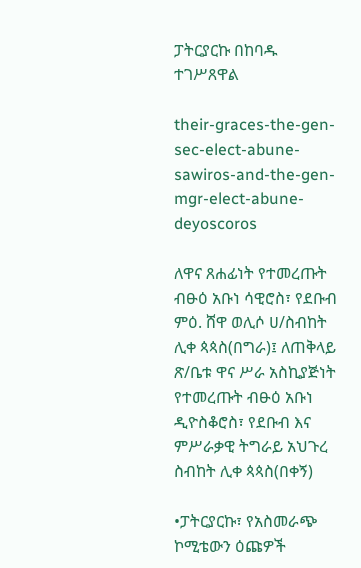ፓትርያርኩ በከባዱ ተገሥጸዋል

their-graces-the-gen-sec-elect-abune-sawiros-and-the-gen-mgr-elect-abune-deyoscoros

ለዋና ጸሐፊነት የተመረጡት ብፁዕ አቡነ ሳዊሮስ፣ የደቡብ ምዕ. ሸዋ ወሊሶ ሀ/ስብከት ሊቀ ጳጳስ(በግራ)፤ ለጠቅላይ ጽ/ቤቱ ዋና ሥራ አስኪያጅነት የተመረጡት ብፁዕ አቡነ ዲዮስቆሮስ፣ የደቡብ እና ምሥራቃዊ ትግራይ አህጉረ ስብከት ሊቀ ጳጳስ(በቀኝ)

•ፓትርያርኩ፣ የአስመራጭ ኮሚቴውን ዕጩዎች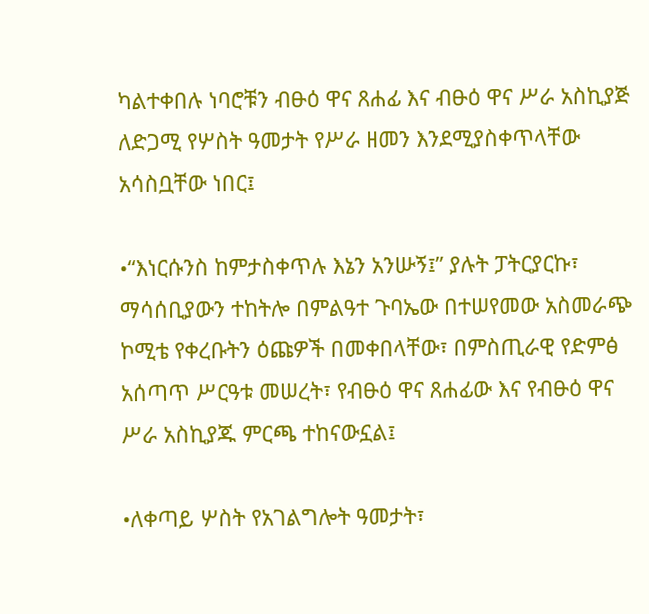ካልተቀበሉ ነባሮቹን ብፁዕ ዋና ጸሐፊ እና ብፁዕ ዋና ሥራ አስኪያጅ ለድጋሚ የሦስት ዓመታት የሥራ ዘመን እንደሚያስቀጥላቸው አሳስቧቸው ነበር፤

•“እነርሱንስ ከምታስቀጥሉ እኔን አንሡኝ፤” ያሉት ፓትርያርኩ፣ ማሳሰቢያውን ተከትሎ በምልዓተ ጉባኤው በተሠየመው አስመራጭ ኮሚቴ የቀረቡትን ዕጩዎች በመቀበላቸው፣ በምስጢራዊ የድምፅ አሰጣጥ ሥርዓቱ መሠረት፣ የብፁዕ ዋና ጸሐፊው እና የብፁዕ ዋና ሥራ አስኪያጁ ምርጫ ተከናውኗል፤

•ለቀጣይ ሦስት የአገልግሎት ዓመታት፣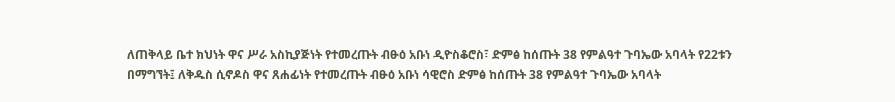ለጠቅላይ ቤተ ክህነት ዋና ሥራ አስኪያጅነት የተመረጡት ብፁዕ አቡነ ዲዮስቆሮስ፣ ድምፅ ከሰጡት 38 የምልዓተ ጉባኤው አባላት የ22ቱን በማግኘት፤ ለቅዱስ ሲኖዶስ ዋና ጸሐፊነት የተመረጡት ብፁዕ አቡነ ሳዊሮስ ድምፅ ከሰጡት 38 የምልዓተ ጉባኤው አባላት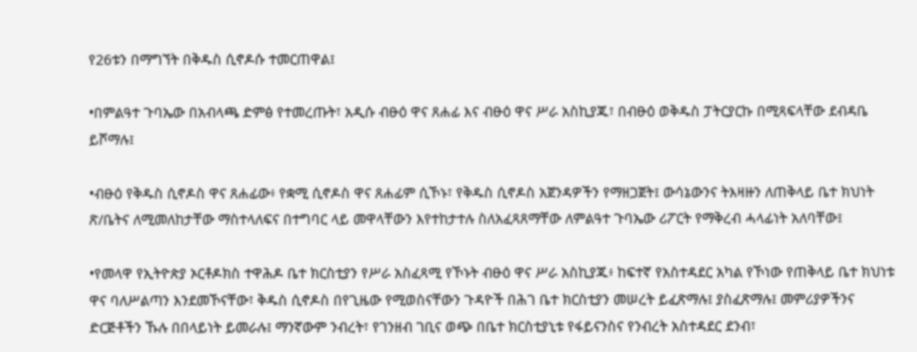የ26ቱን በማግኘት በቅዱስ ሲኖዶሱ ተመርጠዋል፤

•በምልዓተ ጉባኤው በአብላጫ ድምፅ የተመረጡት፣ አዲሱ ብፁዕ ዋና ጸሐፊ እና ብፁዕ ዋና ሥራ አስኪያጁ፣ በብፁዕ ወቅዱስ ፓትርያርኩ በሚጻፍላቸው ደብዳቤ ይሾማሉ፤

•ብፁዕ የቅዱስ ሲኖዶስ ዋና ጸሐፊው፥ የቋሚ ሲኖዶስ ዋና ጸሐፊም ሲኾኑ፣ የቅዱስ ሲኖዶስ አጀንዳዎችን የማዘጋጀት፤ ውሳኔውንና ትእዛዙን ለጠቅላይ ቤተ ክህነት ጽ/ቤትና ለሚመለከታቸው ማስተላለፍና በተግባር ላይ መዋላቸውን እየተከታተሉ ስለአፈጻጸማቸው ለምልዓተ ጉባኤው ሪፖርት የማቅረብ ሓላፊነት አለባቸው፤

•የመላዋ የኢትዮጵያ ኦርቶዶክስ ተዋሕዶ ቤተ ክርስቲያን የሥራ አስፈጻሚ የኾኑት ብፁዕ ዋና ሥራ አስኪያጁ፥ ከፍተኛ የአስተዳደር አካል የኾነው የጠቅላይ ቤተ ክህነቱ ዋና ባለሥልጣን እንደመኾናቸው፣ ቅዱስ ሲኖዶስ በየጊዜው የሚወስናቸውን ጉዳዮች በሕገ ቤተ ክርስቲያን መሠረት ይፈጽማሉ፤ ያስፈጽማሉ፤ መምሪያዎችንና ድርጅቶችን ኹሉ በበላይነት ይመራሉ፤ ማንኛውም ንብረት፣ የገንዘብ ገቢና ወጭ በቤተ ክርስቲያኒቱ የፋይናንስና የንብረት አስተዳደር ደንብ፣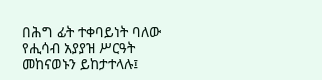በሕግ ፊት ተቀባይነት ባለው የሒሳብ አያያዝ ሥርዓት መከናወኑን ይከታተላሉ፤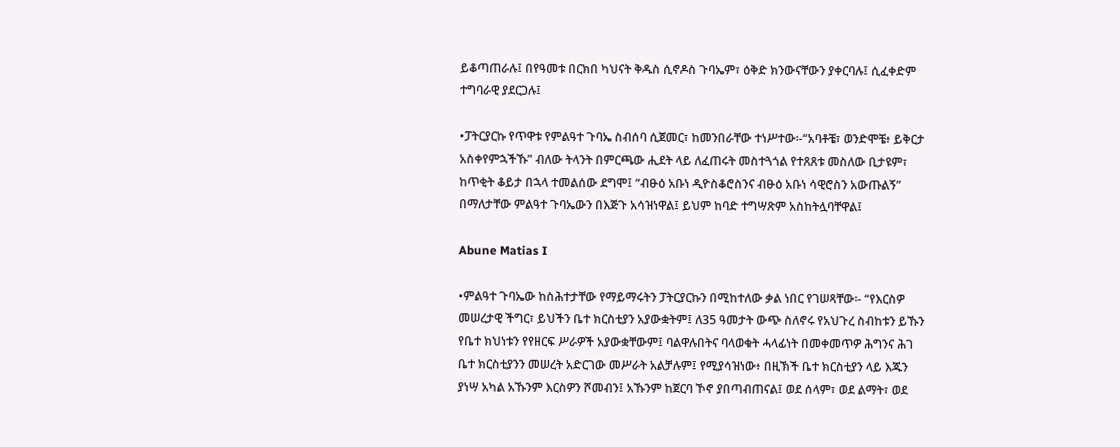ይቆጣጠራሉ፤ በየዓመቱ በርክበ ካህናት ቅዱስ ሲኖዶስ ጉባኤም፣ ዕቅድ ክንውናቸውን ያቀርባሉ፤ ሲፈቀድም ተግባራዊ ያደርጋሉ፤

•ፓትርያርኩ የጥዋቱ የምልዓተ ጉባኤ ስብሰባ ሲጀመር፣ ከመንበራቸው ተነሥተው፡-“አባቶቼ፣ ወንድሞቼ፥ ይቅርታ አስቀየምኋችኹ” ብለው ትላንት በምርጫው ሒደት ላይ ለፈጠሩት መስተጓጎል የተጸጸቱ መስለው ቢታዩም፣ ከጥቂት ቆይታ በኋላ ተመልሰው ደግሞ፤ “ብፁዕ አቡነ ዲዮስቆሮስንና ብፁዕ አቡነ ሳዊሮስን አውጡልኝ” በማለታቸው ምልዓተ ጉባኤውን በእጅጉ አሳዝነዋል፤ ይህም ከባድ ተግሣጽም አስከትሏባቸዋል፤

Abune Matias I

•ምልዓተ ጉባኤው ከስሕተታቸው የማይማሩትን ፓትርያርኩን በሚከተለው ቃል ነበር የገሠጻቸው፡- “የእርስዎ መሠረታዊ ችግር፣ ይህችን ቤተ ክርስቲያን አያውቋትም፤ ለ35 ዓመታት ውጭ ስለኖሩ የአህጉረ ስብከቱን ይኹን የቤተ ክህነቱን የየዘርፍ ሥራዎች አያውቋቸውም፤ ባልዋሉበትና ባላወቁት ሓላፊነት በመቀመጥዎ ሕግንና ሕገ ቤተ ክርስቲያንን መሠረት አድርገው መሥራት አልቻሉም፤ የሚያሳዝነው፥ በዚኽች ቤተ ክርስቲያን ላይ እጁን ያነሣ አካል አኹንም እርስዎን ሾመብን፤ አኹንም ከጀርባ ኾኖ ያበጣብጠናል፤ ወደ ሰላም፣ ወደ ልማት፣ ወደ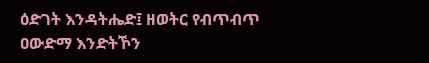ዕድገት እንዳትሔድ፤ ዘወትር የብጥብጥ ዐውድማ እንድትኾን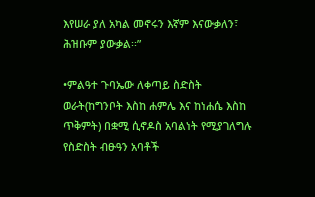እየሠራ ያለ አካል መኖሩን እኛም እናውቃለን፣ ሕዝቡም ያውቃል፡፡”

•ምልዓተ ጉባኤው ለቀጣይ ስድስት ወራት(ከግንቦት እስከ ሐምሌ እና ከነሐሴ እስከ ጥቅምት) በቋሚ ሲኖዶስ አባልነት የሚያገለግሉ የስድስት ብፁዓን አባቶች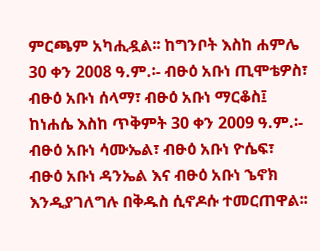ምርጫም አካሒዷል፡፡ ከግንቦት እስከ ሐምሌ 30 ቀን 2008 ዓ.ም.፡- ብፁዕ አቡነ ጢሞቴዎስ፣ ብፁዕ አቡነ ሰላማ፣ ብፁዕ አቡነ ማርቆስ፤ ከነሐሴ እስከ ጥቅምት 30 ቀን 2009 ዓ.ም.፡- ብፁዕ አቡነ ሳሙኤል፣ ብፁዕ አቡነ ዮሴፍ፣ ብፁዕ አቡነ ዳንኤል እና ብፁዕ አቡነ ኄኖክ እንዲያገለግሉ በቅዱስ ሲኖዶሱ ተመርጠዋል፡፡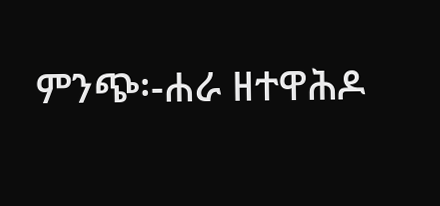ምንጭ፡-ሐራ ዘተዋሕዶ